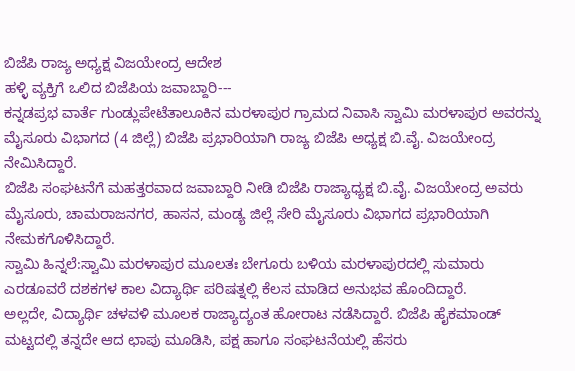ಬಿಜೆಪಿ ರಾಜ್ಯ ಅಧ್ಯಕ್ಷ ವಿಜಯೇಂದ್ರ ಆದೇಶ
ಹಳ್ಳಿ ವ್ಯಕ್ತಿಗೆ ಒಲಿದ ಬಿಜೆಪಿಯ ಜವಾಬ್ದಾರಿ---
ಕನ್ನಡಪ್ರಭ ವಾರ್ತೆ ಗುಂಡ್ಲುಪೇಟೆತಾಲೂಕಿನ ಮರಳಾಪುರ ಗ್ರಾಮದ ನಿವಾಸಿ ಸ್ವಾಮಿ ಮರಳಾಪುರ ಅವರನ್ನು ಮೈಸೂರು ವಿಭಾಗದ (4 ಜಿಲ್ಲೆ) ಬಿಜೆಪಿ ಪ್ರಭಾರಿಯಾಗಿ ರಾಜ್ಯ ಬಿಜೆಪಿ ಅಧ್ಯಕ್ಷ ಬಿ.ವೈ. ವಿಜಯೇಂದ್ರ ನೇಮಿಸಿದ್ದಾರೆ.
ಬಿಜೆಪಿ ಸಂಘಟನೆಗೆ ಮಹತ್ತರವಾದ ಜವಾಬ್ದಾರಿ ನೀಡಿ ಬಿಜೆಪಿ ರಾಜ್ಯಾಧ್ಯಕ್ಷ ಬಿ.ವೈ. ವಿಜಯೇಂದ್ರ ಅವರು ಮೈಸೂರು, ಚಾಮರಾಜನಗರ, ಹಾಸನ, ಮಂಡ್ಯ ಜಿಲ್ಲೆ ಸೇರಿ ಮೈಸೂರು ವಿಭಾಗದ ಪ್ರಭಾರಿಯಾಗಿ ನೇಮಕಗೊಳಿಸಿದ್ದಾರೆ.
ಸ್ವಾಮಿ ಹಿನ್ನಲೆ:ಸ್ವಾಮಿ ಮರಳಾಪುರ ಮೂಲತಃ ಬೇಗೂರು ಬಳಿಯ ಮರಳಾಪುರದಲ್ಲಿ ಸುಮಾರು ಎರಡೂವರೆ ದಶಕಗಳ ಕಾಲ ವಿದ್ಯಾರ್ಥಿ ಪರಿಷತ್ನಲ್ಲಿ ಕೆಲಸ ಮಾಡಿದ ಅನುಭವ ಹೊಂದಿದ್ದಾರೆ.
ಅಲ್ಲದೇ, ವಿದ್ಯಾರ್ಥಿ ಚಳವಳಿ ಮೂಲಕ ರಾಜ್ಯಾದ್ಯಂತ ಹೋರಾಟ ನಡೆಸಿದ್ದಾರೆ. ಬಿಜೆಪಿ ಹೈಕಮಾಂಡ್ ಮಟ್ಟದಲ್ಲಿ ತನ್ನದೇ ಆದ ಛಾಪು ಮೂಡಿಸಿ, ಪಕ್ಷ ಹಾಗೂ ಸಂಘಟನೆಯಲ್ಲಿ ಹೆಸರು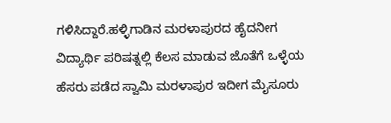ಗಳಿಸಿದ್ದಾರೆ.ಹಳ್ಳಿಗಾಡಿನ ಮರಳಾಪುರದ ಹೈದನೀಗ ವಿದ್ಯಾರ್ಥಿ ಪರಿಷತ್ನಲ್ಲಿ ಕೆಲಸ ಮಾಡುವ ಜೊತೆಗೆ ಒಳ್ಳೆಯ ಹೆಸರು ಪಡೆದ ಸ್ವಾಮಿ ಮರಳಾಪುರ ಇದೀಗ ಮೈಸೂರು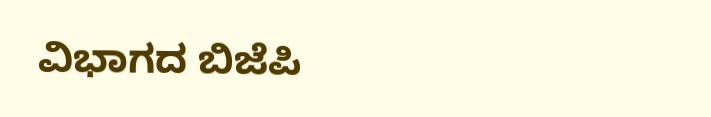ವಿಭಾಗದ ಬಿಜೆಪಿ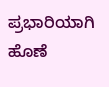ಪ್ರಭಾರಿಯಾಗಿ ಹೊಣೆ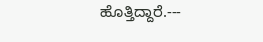ಹೊತ್ತಿದ್ದಾರೆ.---